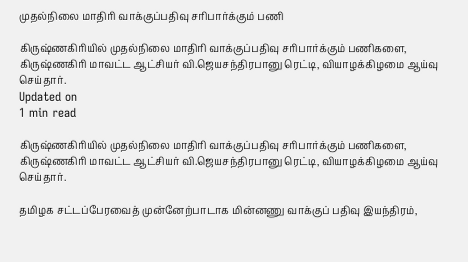முதல்நிலை மாதிரி வாக்குப்பதிவு சரிபார்க்கும் பணி

கிருஷ்ணகிரியில் முதல்நிலை மாதிரி வாக்குப்பதிவு சரிபார்க்கும் பணிகளை, கிருஷ்ணகிரி மாவட்ட ஆட்சியர் வி.ஜெயசந்திரபானு ரெட்டி, வியாழக்கிழமை ஆய்வு செய்தார்.
Updated on
1 min read

கிருஷ்ணகிரியில் முதல்நிலை மாதிரி வாக்குப்பதிவு சரிபார்க்கும் பணிகளை, கிருஷ்ணகிரி மாவட்ட ஆட்சியர் வி.ஜெயசந்திரபானு ரெட்டி, வியாழக்கிழமை ஆய்வு செய்தார்.

தமிழக சட்டப்பேரவைத் முன்னேற்பாடாக மின்னணு வாக்குப் பதிவு இயந்திரம்,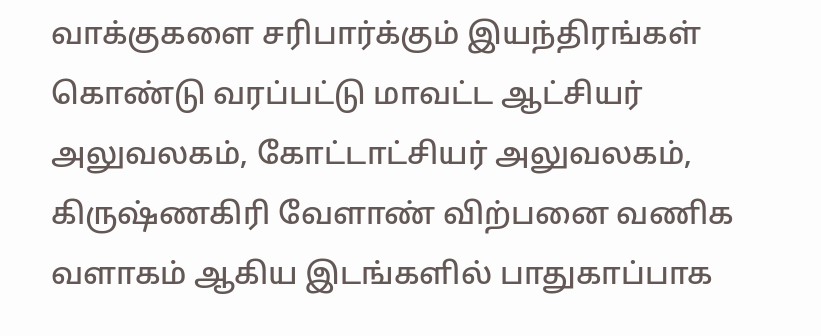வாக்குகளை சரிபார்க்கும் இயந்திரங்கள் கொண்டு வரப்பட்டு மாவட்ட ஆட்சியர் அலுவலகம், கோட்டாட்சியர் அலுவலகம், கிருஷ்ணகிரி வேளாண் விற்பனை வணிக வளாகம் ஆகிய இடங்களில் பாதுகாப்பாக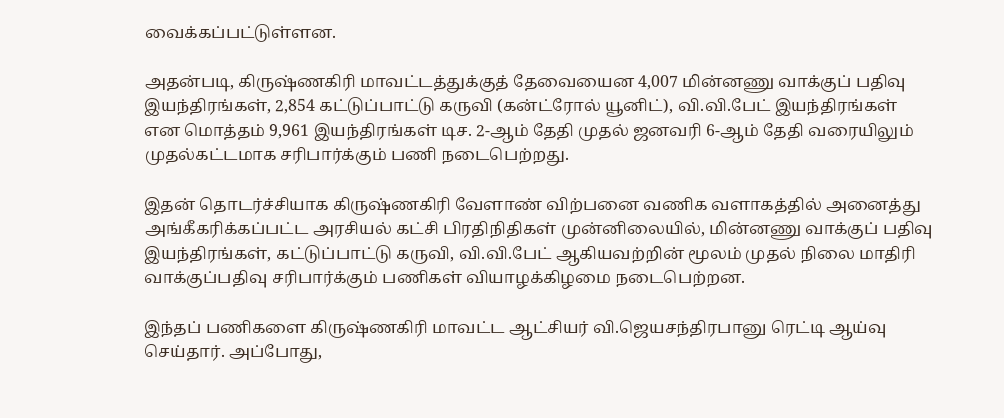வைக்கப்பட்டுள்ளன.

அதன்படி, கிருஷ்ணகிரி மாவட்டத்துக்குத் தேவையைன 4,007 மின்னணு வாக்குப் பதிவு இயந்திரங்கள், 2,854 கட்டுப்பாட்டு கருவி (கன்ட்ரோல் யூனிட்), வி.வி.பேட் இயந்திரங்கள் என மொத்தம் 9,961 இயந்திரங்கள் டிச. 2-ஆம் தேதி முதல் ஜனவரி 6-ஆம் தேதி வரையிலும் முதல்கட்டமாக சரிபார்க்கும் பணி நடைபெற்றது.

இதன் தொடர்ச்சியாக கிருஷ்ணகிரி வேளாண் விற்பனை வணிக வளாகத்தில் அனைத்து அங்கீகரிக்கப்பட்ட அரசியல் கட்சி பிரதிநிதிகள் முன்னிலையில், மின்னணு வாக்குப் பதிவு இயந்திரங்கள், கட்டுப்பாட்டு கருவி, வி.வி.பேட் ஆகியவற்றின் மூலம் முதல் நிலை மாதிரி வாக்குப்பதிவு சரிபார்க்கும் பணிகள் வியாழக்கிழமை நடைபெற்றன.

இந்தப் பணிகளை கிருஷ்ணகிரி மாவட்ட ஆட்சியர் வி.ஜெயசந்திரபானு ரெட்டி ஆய்வு செய்தார். அப்போது,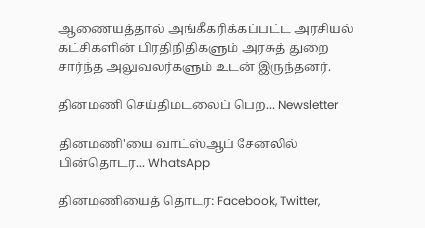ஆணையத்தால் அங்கீகரிக்கப்பட்ட அரசியல் கட்சிகளின் பிரதிநிதிகளும் அரசுத் துறை சார்ந்த அலுவலர்களும் உடன் இருந்தனர்.

தினமணி செய்திமடலைப் பெற... Newsletter

தினமணி'யை வாட்ஸ்ஆப் சேனலில் பின்தொடர... WhatsApp

தினமணியைத் தொடர: Facebook, Twitter,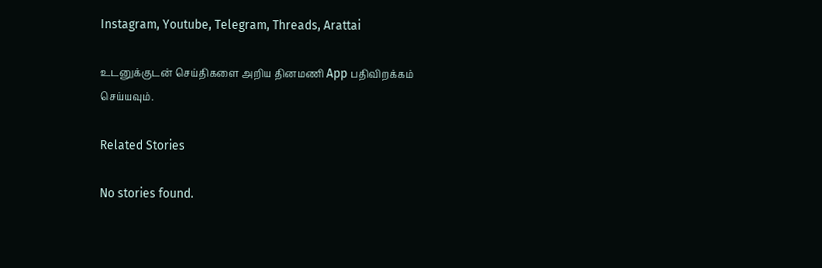Instagram, Youtube, Telegram, Threads, Arattai

உடனுக்குடன் செய்திகளை அறிய தினமணி App பதிவிறக்கம் செய்யவும்.

Related Stories

No stories found.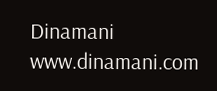Dinamani
www.dinamani.com